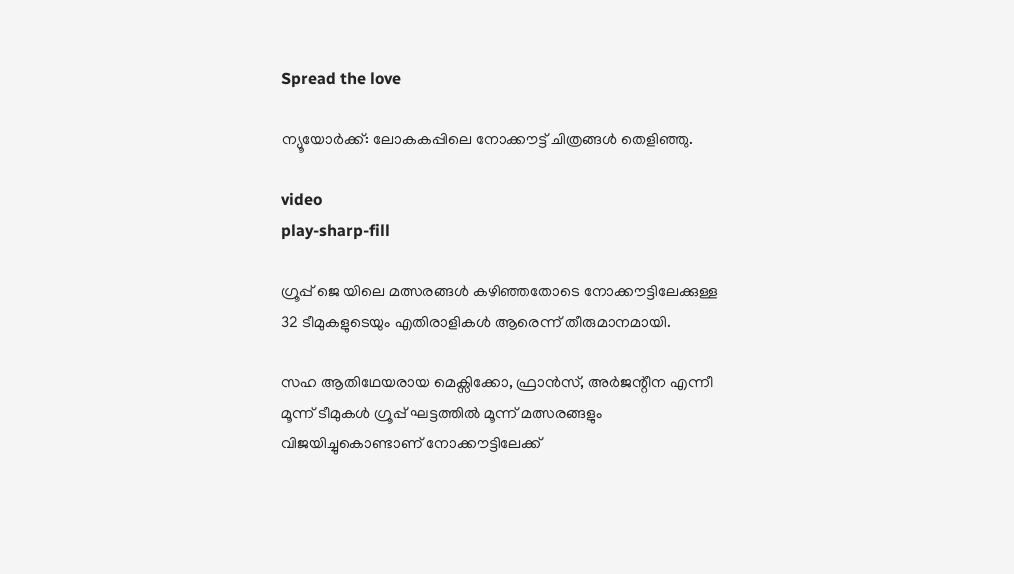Spread the love

ന്യൂയോർക്ക്: ലോകകപ്പിലെ നോക്കൗട്ട് ചിത്രങ്ങള്‍ തെളിഞ്ഞു.

video
play-sharp-fill

ഗ്രൂപ്പ് ജെ യിലെ മത്സരങ്ങള്‍ കഴിഞ്ഞതോടെ നോക്കൗട്ടിലേക്കുള്ള 32 ടീമുകളുടെയും എതിരാളികള്‍ ആരെന്ന് തീരുമാനമായി.

സഹ ആതിഥേയരായ മെക്സിക്കോ, ഫ്രാൻസ്, അർജന്റീന എന്നീ മൂന്ന് ടീമുകള്‍ ഗ്രൂപ്പ് ഘട്ടത്തില്‍ മൂന്ന് മത്സരങ്ങളും വിജയിച്ചുകൊണ്ടാണ് നോക്കൗട്ടിലേക്ക്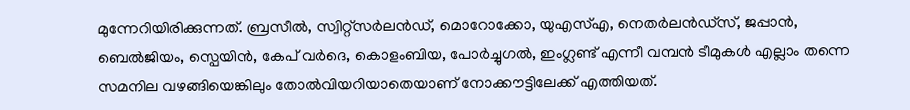മുന്നേറിയിരിക്കുന്നത്. ബ്രസീല്‍, സ്വിറ്റ്‌സർലൻഡ്, മൊറോക്കോ, യുഎസ്‌എ, നെതർലൻഡ്സ്, ജപ്പാൻ, ബെല്‍ജിയം, സ്പെയിൻ, കേപ് വർദെ, കൊളംബിയ, പോർച്ചുഗല്‍, ഇംഗ്ലണ്ട് എന്നീ വമ്പൻ ടീമുകള്‍ എല്ലാം തന്നെ സമനില വഴങ്ങിയെങ്കിലും തോല്‍വിയറിയാതെയാണ് നോക്കൗട്ടിലേക്ക് എത്തിയത്.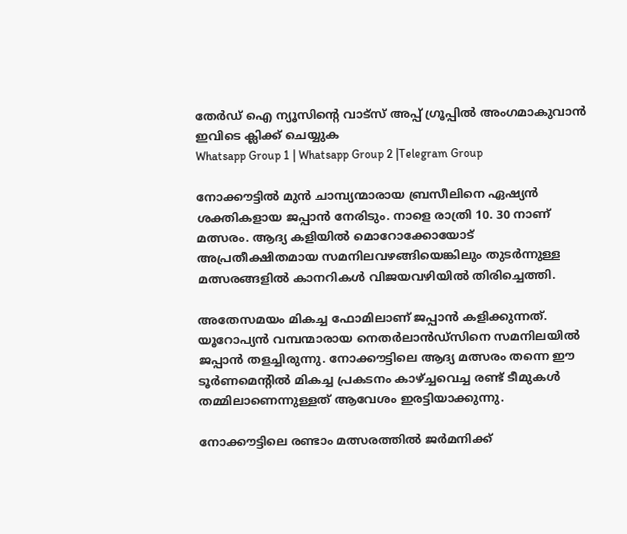തേർഡ് ഐ ന്യൂസിന്റെ വാട്സ് അപ്പ് ഗ്രൂപ്പിൽ അംഗമാകുവാൻ ഇവിടെ ക്ലിക്ക് ചെയ്യുക
Whatsapp Group 1 | Whatsapp Group 2 |Telegram Group

നോക്കൗട്ടില്‍ മുൻ ചാമ്പ്യന്മാരായ ബ്രസീലിനെ ഏഷ്യൻ ശക്തികളായ ജപ്പാൻ നേരിടും. നാളെ രാത്രി 10. 30 നാണ് മത്സരം. ആദ്യ കളിയില്‍ മൊറോക്കോയോട് അപ്രതീക്ഷിതമായ സമനിലവഴങ്ങിയെങ്കിലും തുടർന്നുള്ള മത്സരങ്ങളില്‍ കാനറികള്‍ വിജയവഴിയില്‍ തിരിച്ചെത്തി.

അതേസമയം മികച്ച ഫോമിലാണ് ജപ്പാൻ കളിക്കുന്നത്. യൂറോപ്യൻ വമ്പന്മാരായ നെതർലാൻഡ്സിനെ സമനിലയില്‍ ജപ്പാൻ തളച്ചിരുന്നു. നോക്കൗട്ടിലെ ആദ്യ മത്സരം തന്നെ ഈ ടൂർണമെന്റില്‍ മികച്ച പ്രകടനം കാഴ്ച്ചവെച്ച രണ്ട് ടീമുകള്‍ തമ്മിലാണെന്നുള്ളത് ആവേശം ഇരട്ടിയാക്കുന്നു.

നോക്കൗട്ടിലെ രണ്ടാം മത്സരത്തില്‍ ജർമനിക്ക്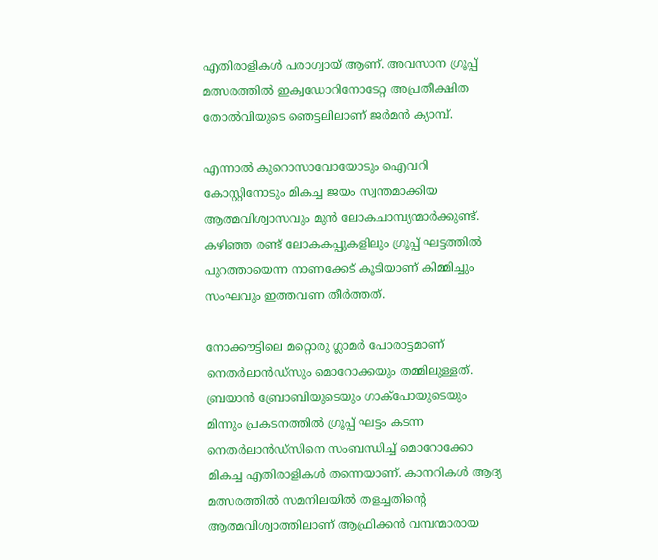എതിരാളികള്‍ പരാഗ്വായ് ആണ്. അവസാന ഗ്രൂപ്പ് മത്സരത്തില്‍ ഇക്വഡോറിനോടേറ്റ അപ്രതീക്ഷിത തോല്‍വിയുടെ ഞെട്ടലിലാണ് ജർമൻ ക്യാമ്പ്.

എന്നാല്‍ കുറൊസാവോയോടും ഐവറി കോസ്റ്റിനോടും മികച്ച ജയം സ്വന്തമാക്കിയ ആത്മവിശ്വാസവും മുൻ ലോകചാമ്പ്യന്മാർക്കുണ്ട്. കഴിഞ്ഞ രണ്ട് ലോകകപ്പുകളിലും ഗ്രൂപ്പ് ഘട്ടത്തില്‍ പുറത്തായെന്ന നാണക്കേട് കൂടിയാണ് കിമ്മിച്ചും സംഘവും ഇത്തവണ തീർത്തത്.

നോക്കൗട്ടിലെ മറ്റൊരു ഗ്ലാമർ പോരാട്ടമാണ് നെതർലാൻഡ്‌സും മൊറോക്കയും തമ്മിലുള്ളത്. ബ്രയാൻ ബ്രോബിയുടെയും ഗാക്പോയുടെയും മിന്നും പ്രകടനത്തില്‍ ഗ്രൂപ്പ് ഘട്ടം കടന്ന നെതർലാൻഡ്സിനെ സംബന്ധിച്ച്‌ മൊറോക്കോ മികച്ച എതിരാളികള്‍ തന്നെയാണ്. കാനറികള്‍ ആദ്യ മത്സരത്തില്‍ സമനിലയില്‍ തളച്ചതിന്റെ ആത്മവിശ്വാത്തിലാണ് ആഫ്രിക്കൻ വമ്പന്മാരായ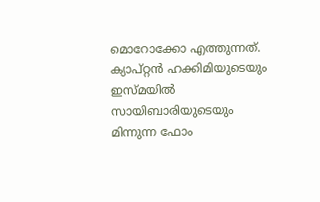മൊറോക്കോ എത്തുന്നത്. ക്യാപ്റ്റൻ ഹക്കിമിയുടെയും ഇസ്മയില്‍ സായിബാരിയുടെയും മിന്നുന്ന ഫോം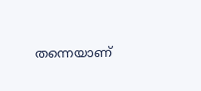തന്നെയാണ്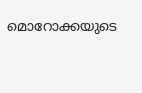മൊറോക്കയുടെ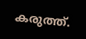കരുത്ത്.